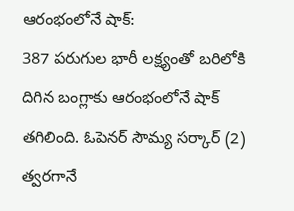ఆరంభంలోనే షాక్:
387 పరుగుల భారీ లక్ష్యంతో బరిలోకి దిగిన బంగ్లాకు ఆరంభంలోనే షాక్ తగిలింది. ఓపెనర్ సౌమ్య సర్కార్ (2) త్వరగానే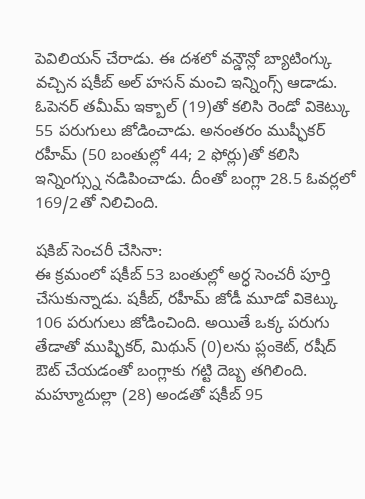పెవిలియన్ చేరాడు. ఈ దశలో వన్డౌన్లో బ్యాటింగ్కు వచ్చిన షకీబ్ అల్ హసన్ మంచి ఇన్నింగ్స్ ఆడాడు. ఓపెనర్ తమీమ్ ఇక్బాల్ (19)తో కలిసి రెండో వికెట్కు 55 పరుగులు జోడించాడు. అనంతరం ముష్ఫీకర్ రహీమ్ (50 బంతుల్లో 44; 2 ఫోర్లు)తో కలిసి ఇన్నింగ్స్ను నడిపించాడు. దీంతో బంగ్లా 28.5 ఓవర్లలో 169/2తో నిలిచింది.

షకిబ్ సెంచరీ చేసినా:
ఈ క్రమంలో షకీబ్ 53 బంతుల్లో అర్ధ సెంచరీ పూర్తి చేసుకున్నాడు. షకీబ్, రహీమ్ జోడీ మూడో వికెట్కు 106 పరుగులు జోడించింది. అయితే ఒక్క పరుగు తేడాతో ముష్ఫికర్, మిథున్ (0)లను ప్లంకెట్, రషీద్ ఔట్ చేయడంతో బంగ్లాకు గట్టి దెబ్బ తగిలింది. మహ్మూదుల్లా (28) అండతో షకీబ్ 95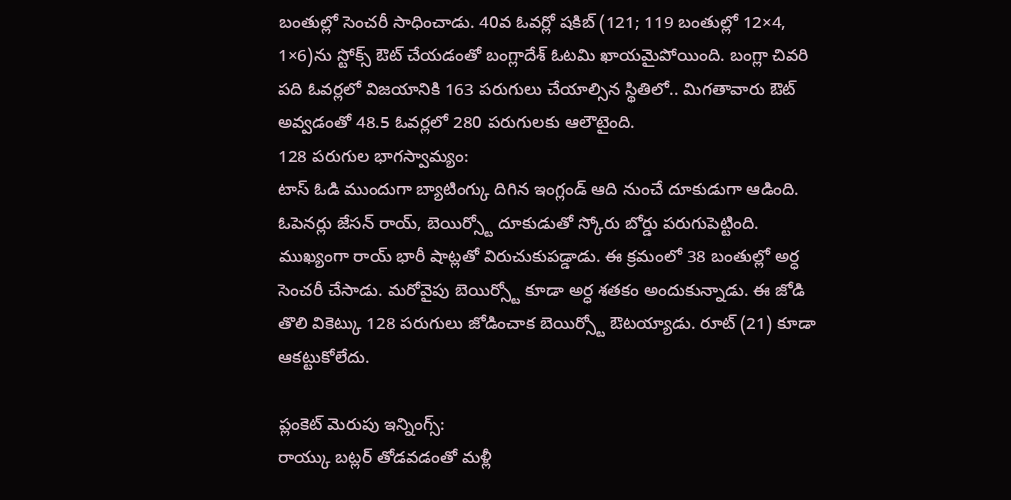బంతుల్లో సెంచరీ సాధించాడు. 40వ ఓవర్లో షకిబ్ (121; 119 బంతుల్లో 12×4, 1×6)ను స్టోక్స్ ఔట్ చేయడంతో బంగ్లాదేశ్ ఓటమి ఖాయమైపోయింది. బంగ్లా చివరి పది ఓవర్లలో విజయానికి 163 పరుగులు చేయాల్సిన స్థితిలో.. మిగతావారు ఔట్ అవ్వడంతో 48.5 ఓవర్లలో 280 పరుగులకు ఆలౌటైంది.
128 పరుగుల భాగస్వామ్యం:
టాస్ ఓడి ముందుగా బ్యాటింగ్కు దిగిన ఇంగ్లండ్ ఆది నుంచే దూకుడుగా ఆడింది. ఓపెనర్లు జేసన్ రాయ్, బెయిర్స్టో దూకుడుతో స్కోరు బోర్డు పరుగుపెట్టింది. ముఖ్యంగా రాయ్ భారీ షాట్లతో విరుచుకుపడ్డాడు. ఈ క్రమంలో 38 బంతుల్లో అర్ధ సెంచరీ చేసాడు. మరోవైపు బెయిర్స్టో కూడా అర్ధ శతకం అందుకున్నాడు. ఈ జోడి తొలి వికెట్కు 128 పరుగులు జోడించాక బెయిర్స్టో ఔటయ్యాడు. రూట్ (21) కూడా ఆకట్టుకోలేదు.

ప్లంకెట్ మెరుపు ఇన్నింగ్స్:
రాయ్కు బట్లర్ తోడవడంతో మళ్లీ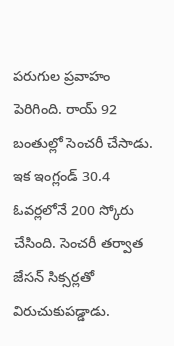పరుగుల ప్రవాహం పెరిగింది. రాయ్ 92 బంతుల్లో సెంచరీ చేసాడు. ఇక ఇంగ్లండ్ 30.4 ఓవర్లలోనే 200 స్కోరు చేసింది. సెంచరీ తర్వాత జేసన్ సిక్సర్లతో విరుచుకుపడ్డాడు.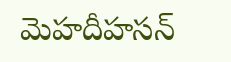మెహదీహసన్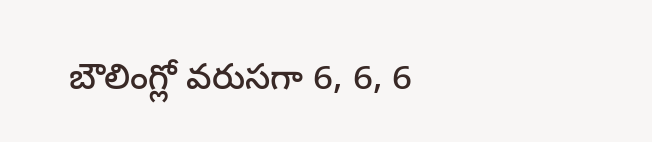బౌలింగ్లో వరుసగా 6, 6, 6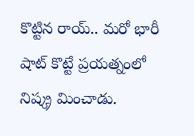కొట్టిన రాయ్.. మరో భారీ షాట్ కొట్టే ప్రయత్నంలో నిష్క్ర మించాడు.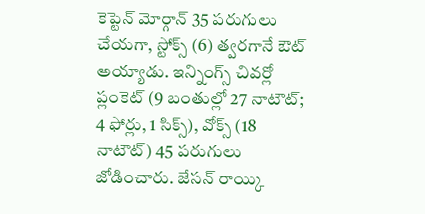కెప్టెన్ మోర్గాన్ 35 పరుగులు చేయగా, స్టోక్స్ (6) త్వరగానే ఔట్ అయ్యాడు. ఇన్నింగ్స్ చివర్లో ప్లంకెట్ (9 బంతుల్లో 27 నాటౌట్; 4 ఫోర్లు, 1 సిక్స్), వోక్స్ (18 నాటౌట్) 45 పరుగులు జోడించారు. జేసన్ రాయ్కి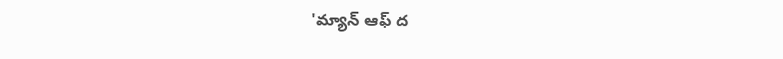'మ్యాన్ ఆఫ్ ద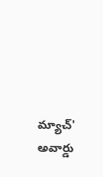మ్యాచ్' అవార్డు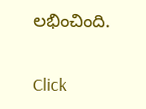లభించింది.


Click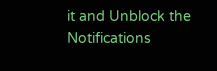it and Unblock the Notifications